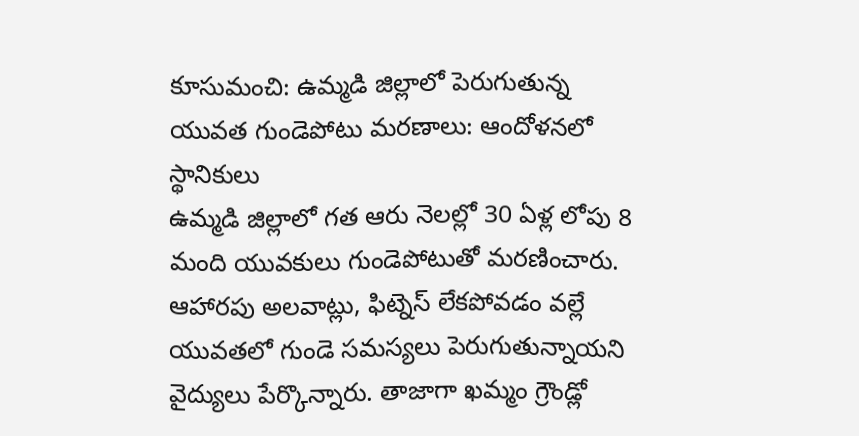కూసుమంచి: ఉమ్మడి జిల్లాలో పెరుగుతున్న యువత గుండెపోటు మరణాలు: ఆందోళనలో స్థానికులు
ఉమ్మడి జిల్లాలో గత ఆరు నెలల్లో 30 ఏళ్ల లోపు 8 మంది యువకులు గుండెపోటుతో మరణించారు. ఆహారపు అలవాట్లు, ఫిట్నెస్ లేకపోవడం వల్లే యువతలో గుండె సమస్యలు పెరుగుతున్నాయని వైద్యులు పేర్కొన్నారు. తాజాగా ఖమ్మం గ్రౌండ్లో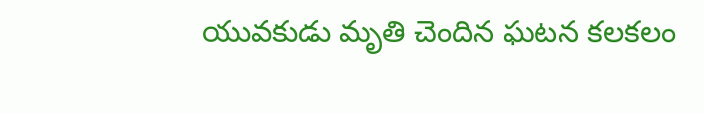యువకుడు మృతి చెందిన ఘటన కలకలం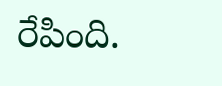రేపింది.